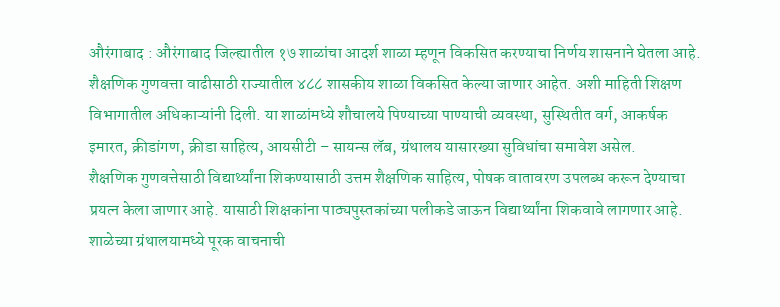औरंगाबाद : औरंगाबाद जिल्ह्यातील १७ शाळांचा आदर्श शाळा म्हणून विकसित करण्याचा निर्णय शासनाने घेतला आहे. शैक्षणिक गुणवत्ता वाढीसाठी राज्यातील ४८८ शासकीय शाळा विकसित केल्या जाणार आहेत. अशी माहिती शिक्षण विभागातील अधिकाऱ्यांनी दिली. या शाळांमध्ये शौचालये पिण्याच्या पाण्याची व्यवस्था, सुस्थितीत वर्ग, आकर्षक इमारत, क्रीडांगण, क्रीडा साहित्य, आयसीटी – सायन्स लॅब, ग्रंथालय यासारख्या सुविधांचा समावेश असेल.
शैक्षणिक गुणवत्तेसाठी विद्यार्थ्यांना शिकण्यासाठी उत्तम शैक्षणिक साहित्य, पोषक वातावरण उपलब्ध करून देण्याचा प्रयत्न केला जाणार आहे. यासाठी शिक्षकांना पाठ्यपुस्तकांच्या पलीकडे जाऊन विद्यार्थ्यांना शिकवावे लागणार आहे. शाळेच्या ग्रंथालयामध्ये पूरक वाचनाची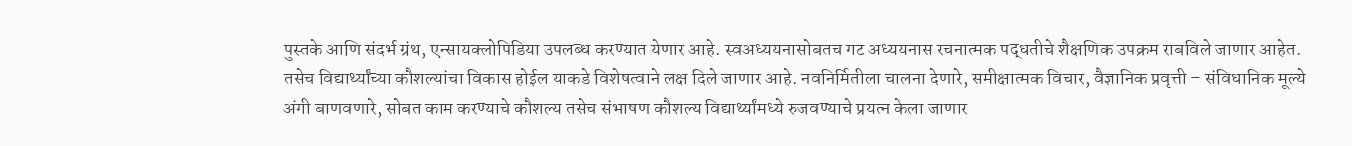पुस्तके आणि संदर्भ ग्रंथ, एन्सायक्लोपिडिया उपलब्ध करण्यात येणार आहे. स्वअध्ययनासोबतच गट अध्ययनास रचनात्मक पद्धतीचे शैक्षणिक उपक्रम राबविले जाणार आहेत.
तसेच विद्यार्थ्यांच्या कौशल्यांचा विकास होईल याकडे विशेषत्वाने लक्ष दिले जाणार आहे. नवनिर्मितीला चालना देणारे, समीक्षात्मक विचार, वैज्ञानिक प्रवृत्ती – संविधानिक मूल्ये अंगी बाणवणारे, सोबत काम करण्याचे कौशल्य तसेच संभाषण कौशल्य विद्यार्थ्यांमध्ये रुजवण्याचे प्रयत्न केला जाणार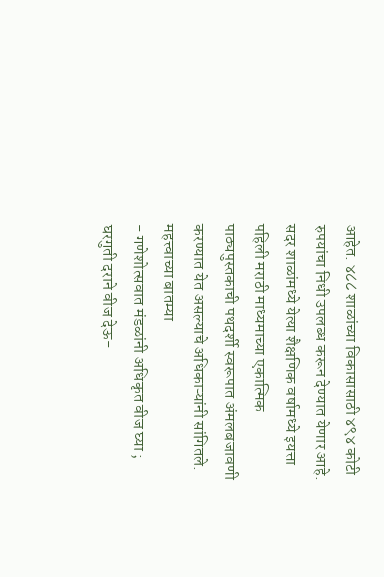आहेत. ४८८ शाळांच्या विकासासाठी ४९४ कोटी रुपयांचा निधी उपलब्ध करून देण्यात येणार आहे. सदर शाळांमध्ये येत्या शैक्षणिक वर्षामध्ये इयत्ता पहिली मराठी माध्यमाच्या एकात्मिक पाठ्यपुस्तकाची पथदर्शी स्वरूपात अंमलबजावणी करण्यात येत असल्याचे अधिकाऱ्यांनी सांगितले.
महत्त्वाच्या बातम्या
- गणेशोत्सवात मंडळांनी अधिकृत वीज घ्या ; घरगुती दराने वीज देऊ-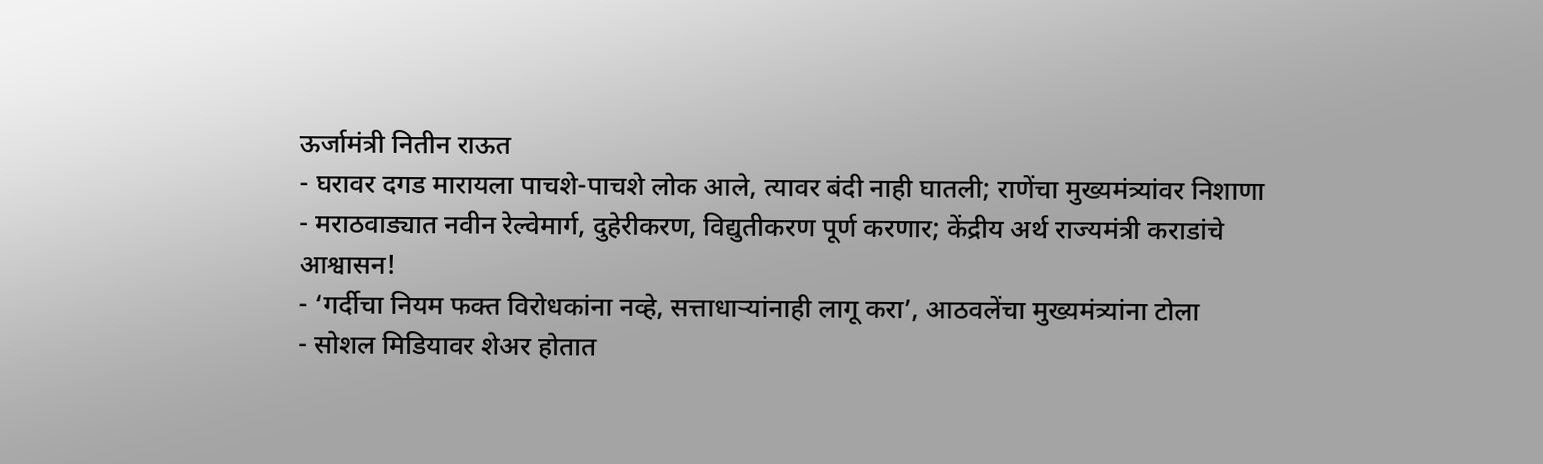ऊर्जामंत्री नितीन राऊत
- घरावर दगड मारायला पाचशे-पाचशे लोक आले, त्यावर बंदी नाही घातली; राणेंचा मुख्यमंत्र्यांवर निशाणा
- मराठवाड्यात नवीन रेल्वेमार्ग, दुहेरीकरण, विद्युतीकरण पूर्ण करणार; केंद्रीय अर्थ राज्यमंत्री कराडांचे आश्वासन!
- ‘गर्दीचा नियम फक्त विरोधकांना नव्हे, सत्ताधाऱ्यांनाही लागू करा’, आठवलेंचा मुख्यमंत्र्यांना टोला
- सोशल मिडियावर शेअर होतात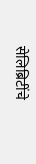सेलिब्रिटींचे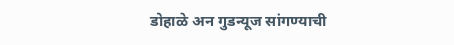डोहाळे अन गुडन्यूज सांगण्याची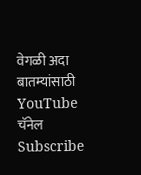वेगळी अदा
बातम्यांसाठी YouTube चॅनेल Subscribe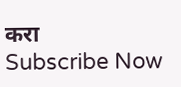करा
Subscribe Now